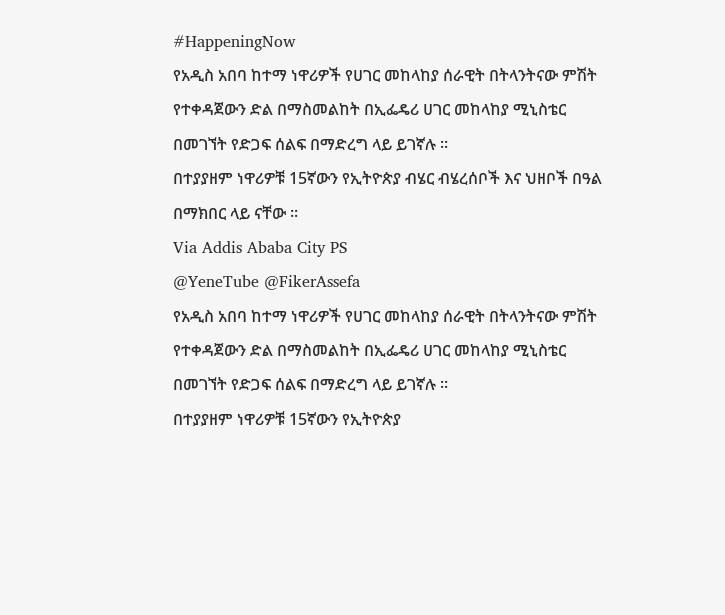#HappeningNow
የአዲስ አበባ ከተማ ነዋሪዎች የሀገር መከላከያ ሰራዊት በትላንትናው ምሽት የተቀዳጀውን ድል በማስመልከት በኢፌዴሪ ሀገር መከላከያ ሚኒስቴር በመገኘት የድጋፍ ሰልፍ በማድረግ ላይ ይገኛሉ ።
በተያያዘም ነዋሪዎቹ 15ኛውን የኢትዮጵያ ብሄር ብሄረሰቦች እና ህዘቦች በዓል በማክበር ላይ ናቸው ።
Via Addis Ababa City PS
@YeneTube @FikerAssefa
የአዲስ አበባ ከተማ ነዋሪዎች የሀገር መከላከያ ሰራዊት በትላንትናው ምሽት የተቀዳጀውን ድል በማስመልከት በኢፌዴሪ ሀገር መከላከያ ሚኒስቴር በመገኘት የድጋፍ ሰልፍ በማድረግ ላይ ይገኛሉ ።
በተያያዘም ነዋሪዎቹ 15ኛውን የኢትዮጵያ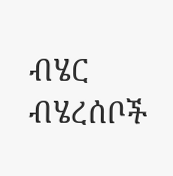ብሄር ብሄረሰቦች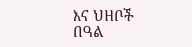እና ህዘቦች በዓል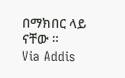በማክበር ላይ ናቸው ።
Via Addis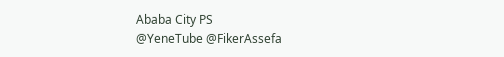Ababa City PS
@YeneTube @FikerAssefa